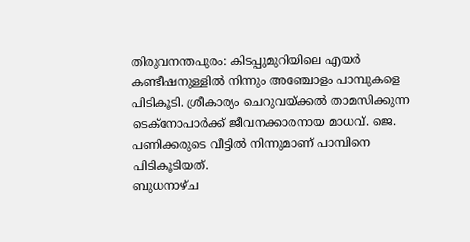തിരുവനന്തപുരം: കിടപ്പുമുറിയിലെ എയർ കണ്ടീഷനുള്ളിൽ നിന്നും അഞ്ചോളം പാമ്പുകളെ പിടികൂടി. ശ്രീകാര്യം ചെറുവയ്ക്കൽ താമസിക്കുന്ന ടെക്നോപാർക്ക് ജീവനക്കാരനായ മാധവ്. ജെ. പണിക്കരുടെ വീട്ടിൽ നിന്നുമാണ് പാമ്പിനെ പിടികൂടിയത്.
ബുധനാഴ്ച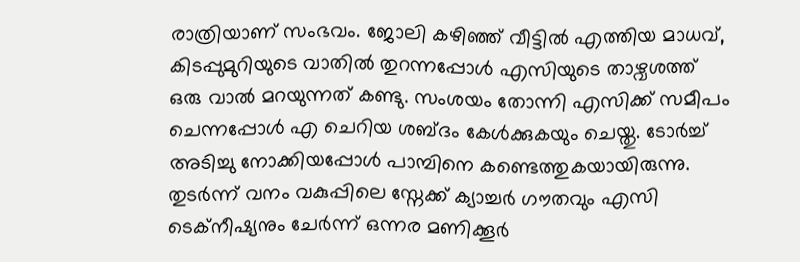രാത്രിയാണ് സംഭവം. ജോലി കഴിഞ്ഞ് വീട്ടിൽ എത്തിയ മാധവ്, കിടപ്പുമുറിയുടെ വാതിൽ തുറന്നപ്പോൾ എസിയുടെ താഴ്വശത്ത് ഒരു വാൽ മറയുന്നത് കണ്ടു. സംശയം തോന്നി എസിക്ക് സമീപം ചെന്നപ്പോൾ എ ചെറിയ ശബ്ദം കേൾക്കുകയും ചെയ്തു. ടോർച്ച് അടിച്ചു നോക്കിയപ്പോൾ പാമ്പിനെ കണ്ടെത്തുകയായിരുന്നു.
തുടർന്ന് വനം വകുപ്പിലെ സ്നേക്ക് ക്യാച്ചർ ഗൗതവും എസി ടെക്നീഷ്യനും ചേർന്ന് ഒന്നര മണിക്കൂർ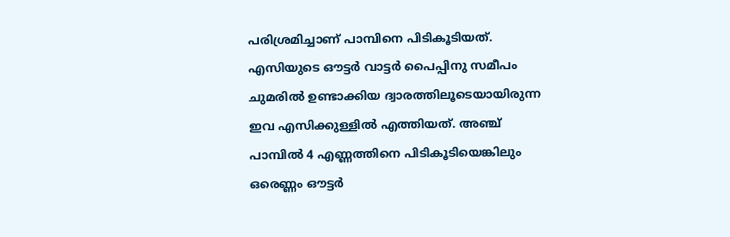പരിശ്രമിച്ചാണ് പാമ്പിനെ പിടികൂടിയത്. എസിയുടെ ഔട്ടർ വാട്ടർ പൈപ്പിനു സമീപം ചുമരിൽ ഉണ്ടാക്കിയ ദ്വാരത്തിലൂടെയായിരുന്ന ഇവ എസിക്കുള്ളിൽ എത്തിയത്. അഞ്ച് പാമ്പിൽ 4 എണ്ണത്തിനെ പിടികൂടിയെങ്കിലും ഒരെണ്ണം ഔട്ടർ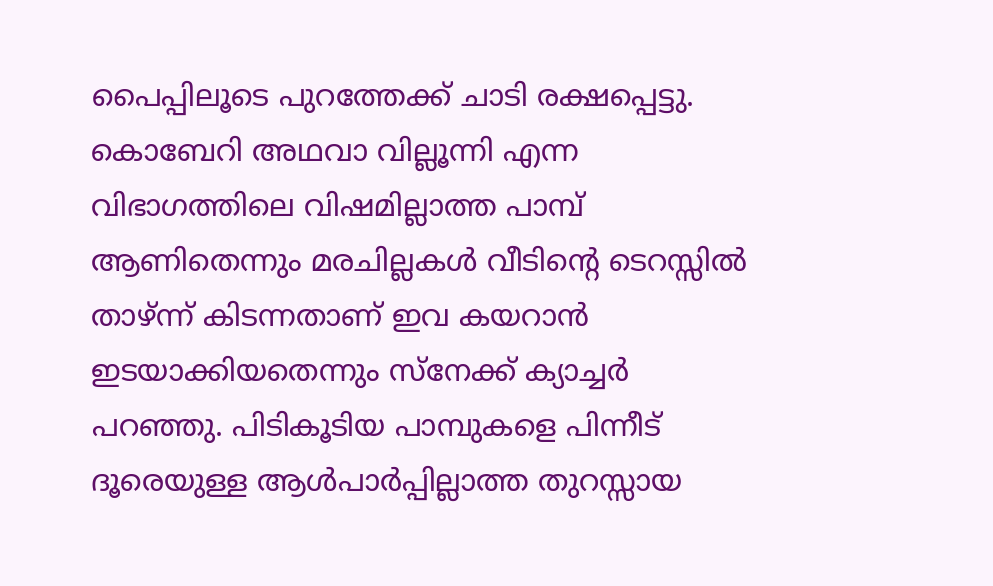പൈപ്പിലൂടെ പുറത്തേക്ക് ചാടി രക്ഷപ്പെട്ടു.
കൊബേറി അഥവാ വില്ലൂന്നി എന്ന വിഭാഗത്തിലെ വിഷമില്ലാത്ത പാമ്പ് ആണിതെന്നും മരചില്ലകൾ വീടിന്റെ ടെറസ്സിൽ താഴ്ന്ന് കിടന്നതാണ് ഇവ കയറാൻ ഇടയാക്കിയതെന്നും സ്നേക്ക് ക്യാച്ചർ പറഞ്ഞു. പിടികൂടിയ പാമ്പുകളെ പിന്നീട് ദൂരെയുള്ള ആൾപാർപ്പില്ലാത്ത തുറസ്സായ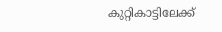കുറ്റികാട്ടിലേക്ക്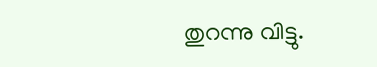തുറന്നു വിട്ടു.